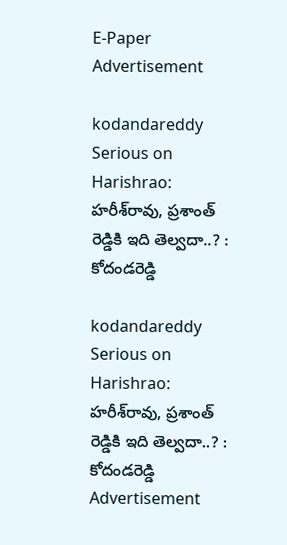E-Paper
Advertisement

kodandareddy Serious on Harishrao: హరీశ్‌రావు, ప్రశాంత్ రెడ్డికి ఇది తెల్వదా..? : కోదండరెడ్డి

kodandareddy Serious on Harishrao: హరీశ్‌రావు, ప్రశాంత్ రెడ్డికి ఇది తెల్వదా..? : కోదండరెడ్డి
Advertisement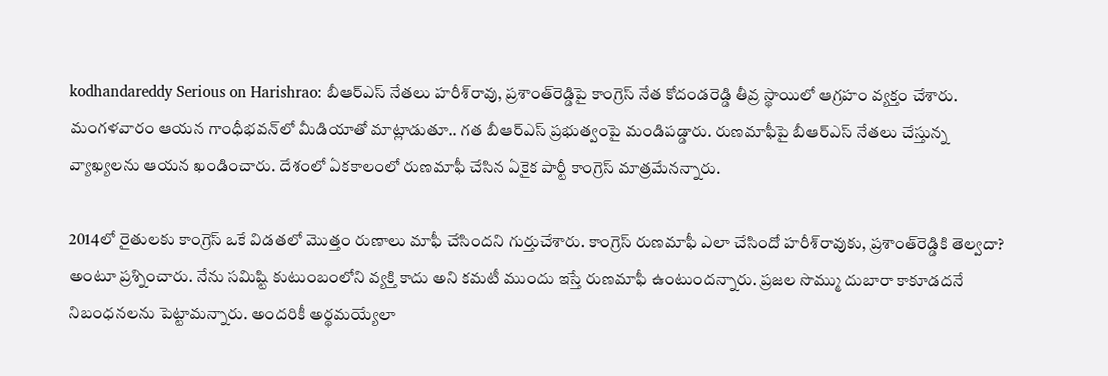kodhandareddy Serious on Harishrao: బీఆర్ఎస్ నేతలు హరీశ్‌రావు, ప్రశాంత్‌రెడ్డిపై కాంగ్రెస్ నేత కోదండరెడ్డి తీవ్ర స్థాయిలో ఆగ్రహం వ్యక్తం చేశారు. మంగళవారం ఆయన గాంధీభవన్‌లో మీడియాతో మాట్లాడుతూ.. గత బీఆర్ఎస్ ప్రభుత్వంపై మండిపడ్డారు. రుణమాఫీపై బీఆర్ఎస్ నేతలు చేస్తున్న వ్యాఖ్యలను ఆయన ఖండించారు. దేశంలో ఏకకాలంలో రుణమాఫీ చేసిన ఏకైక పార్టీ కాంగ్రెస్ మాత్రమేనన్నారు.

2014లో రైతులకు కాంగ్రెస్ ఒకే విడతలో మొత్తం రుణాలు మాఫీ చేసిందని గుర్తుచేశారు. కాంగ్రెస్ రుణమాఫీ ఎలా చేసిందో హరీశ్‌రావుకు, ప్రశాంత్‌రెడ్డికి తెల్వదా? అంటూ ప్రశ్నించారు. నేను సమిష్టి కుటుంబంలోని వ్యక్తి కాదు అని కమటీ ముందు ఇస్తే రుణమాఫీ ఉంటుందన్నారు. ప్రజల సొమ్ము దుబారా కాకూడదనే నిబంధనలను పెట్టామన్నారు. అందరికీ అర్థమయ్యేలా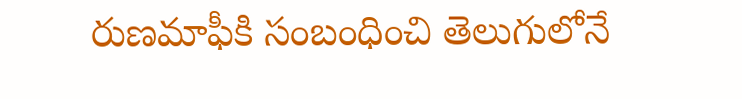రుణమాఫీకి సంబంధించి తెలుగులోనే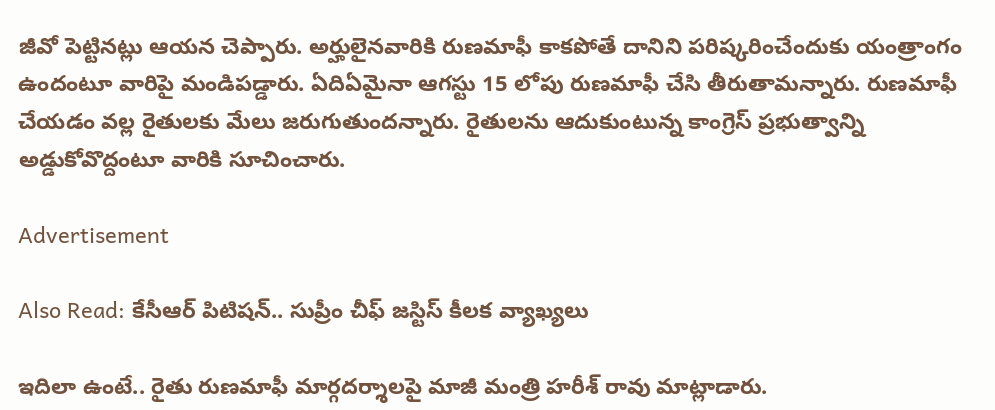జీవో పెట్టినట్లు ఆయన చెప్పారు. అర్హులైనవారికి రుణమాఫీ కాకపోతే దానిని పరిష్కరించేందుకు యంత్రాంగం ఉందంటూ వారిపై మండిపడ్డారు. ఏదిఏమైనా ఆగస్టు 15 లోపు రుణమాఫీ చేసి తీరుతామన్నారు. రుణమాఫీ చేయడం వల్ల రైతులకు మేలు జరుగుతుందన్నారు. రైతులను ఆదుకుంటున్న కాంగ్రెస్ ప్రభుత్వాన్ని అడ్డుకోవొద్దంటూ వారికి సూచించారు.

Advertisement

Also Read: కేసీఆర్ పిటిషన్.. సుప్రీం చీఫ్ జస్టిస్ కీలక వ్యాఖ్యలు

ఇదిలా ఉంటే.. రైతు రుణమాఫీ మార్గదర్శాలపై మాజీ మంత్రి హరీశ్ రావు మాట్లాడారు.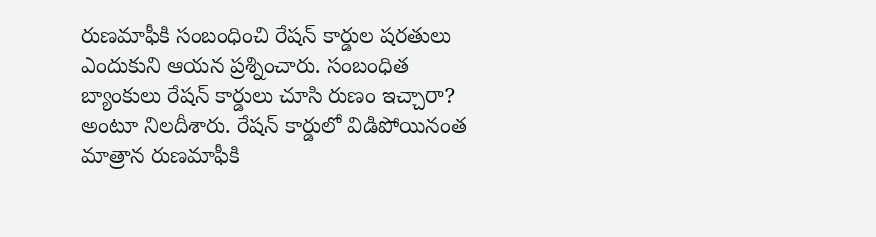రుణమాఫీకి సంబంధించి రేషన్ కార్డుల షరతులు ఎందుకుని ఆయన ప్రశ్నించారు. సంబంధిత బ్యాంకులు రేషన్ కార్డులు చూసి రుణం ఇచ్చారా? అంటూ నిలదీశారు. రేషన్ కార్డులో విడిపోయినంత మాత్రాన రుణమాఫీకి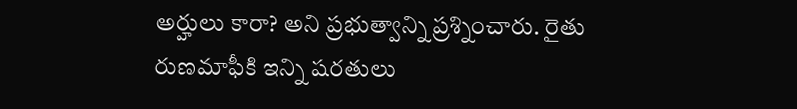అర్హులు కారా? అని ప్రభుత్వాన్ని ప్రశ్నించారు. రైతు రుణమాఫీకి ఇన్ని షరతులు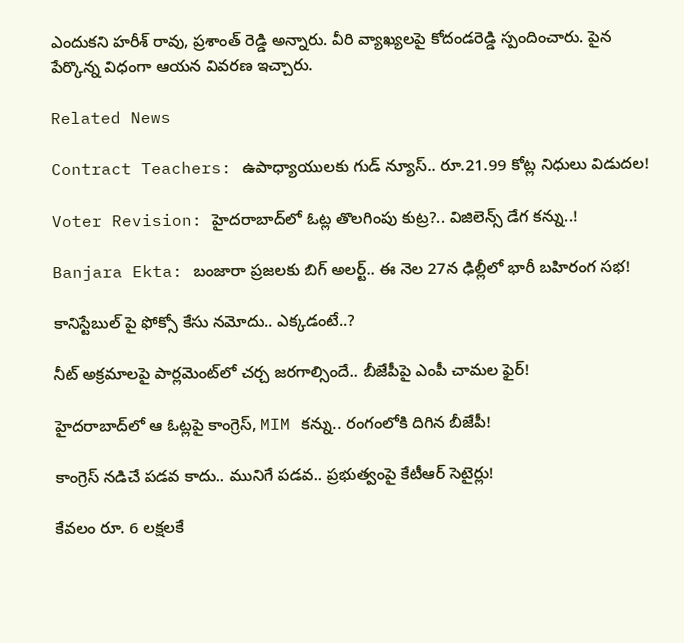ఎందుకని హరీశ్ రావు, ప్రశాంత్ రెడ్డి అన్నారు. వీరి వ్యాఖ్యలపై కోదండరెడ్డి స్పందించారు. పైన పేర్కొన్న విధంగా ఆయన వివరణ ఇచ్చారు.

Related News

Contract Teachers: ఉపాధ్యాయులకు గుడ్ న్యూస్.. రూ.21.99 కోట్ల నిధులు విడుదల!

Voter Revision: హైదరాబాద్‌లో ఓట్ల తొలగింపు కుట్ర?.. విజిలెన్స్ డేగ కన్ను..!

Banjara Ekta: బంజారా ప్రజలకు బిగ్ అలర్ట్.. ఈ నెల 27న ఢిల్లీలో భారీ బహిరంగ సభ!

కానిస్టేబుల్ పై ఫోక్సో కేసు నమోదు.. ఎక్కడంటే..?

నీట్ అక్రమాలపై పార్లమెంట్‌లో చర్చ జరగాల్సిందే.. బీజేపీపై ఎంపీ చామల ఫైర్!

హైదరాబాద్‌లో ఆ ఓట్లపై కాంగ్రెస్, MIM కన్ను.. రంగంలోకి దిగిన బీజేపీ!

కాంగ్రెస్ నడిచే పడవ కాదు.. మునిగే పడవ.. ప్రభుత్వంపై కేటీఆర్ సెటైర్లు!

కేవలం రూ. 6 లక్షలకే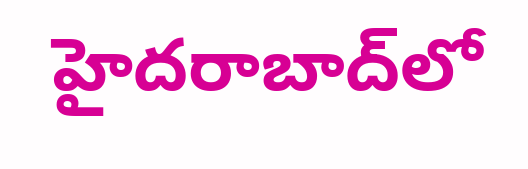హైదరాబాద్‌లో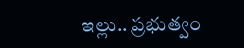ఇల్లు.. ప్రభుత్వం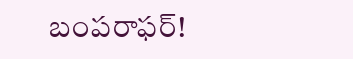బంపరాఫర్!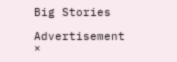Big Stories

Advertisement
×